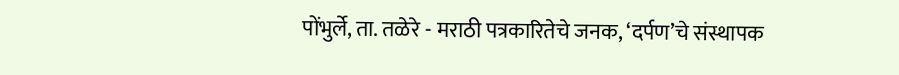पोंभुर्ले, ता. तळेरे - मराठी पत्रकारितेचे जनक, ‘दर्पण’चे संस्थापक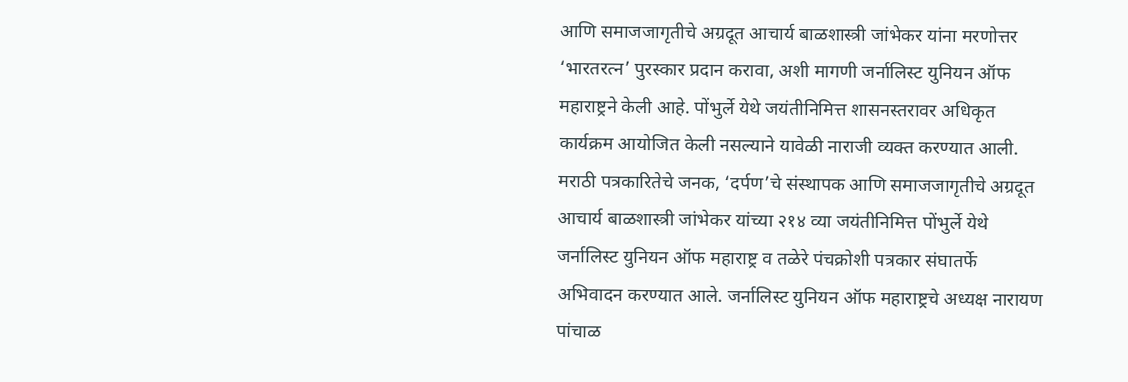आणि समाजजागृतीचे अग्रदूत आचार्य बाळशास्त्री जांभेकर यांना मरणोत्तर ‘भारतरत्न’ पुरस्कार प्रदान करावा, अशी मागणी जर्नालिस्ट युनियन ऑफ महाराष्ट्रने केली आहे. पोंभुर्ले येथे जयंतीनिमित्त शासनस्तरावर अधिकृत कार्यक्रम आयोजित केली नसल्याने यावेळी नाराजी व्यक्त करण्यात आली.
मराठी पत्रकारितेचे जनक, ‘दर्पण’चे संस्थापक आणि समाजजागृतीचे अग्रदूत आचार्य बाळशास्त्री जांभेकर यांच्या २१४ व्या जयंतीनिमित्त पोंभुर्ले येथे जर्नालिस्ट युनियन ऑफ महाराष्ट्र व तळेरे पंचक्रोशी पत्रकार संघातर्फे अभिवादन करण्यात आले. जर्नालिस्ट युनियन ऑफ महाराष्ट्रचे अध्यक्ष नारायण पांचाळ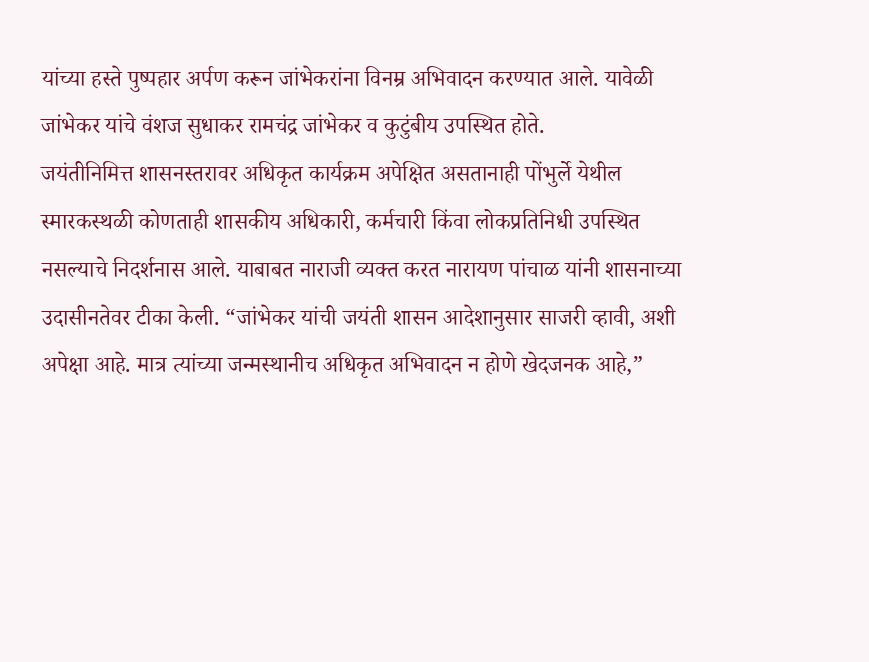यांच्या हस्ते पुष्पहार अर्पण करून जांभेकरांना विनम्र अभिवादन करण्यात आले. यावेळी जांभेकर यांचे वंशज सुधाकर रामचंद्र जांभेकर व कुटुंबीय उपस्थित होते.
जयंतीनिमित्त शासनस्तरावर अधिकृत कार्यक्रम अपेक्षित असतानाही पोंभुर्ले येथील स्मारकस्थळी कोणताही शासकीय अधिकारी, कर्मचारी किंवा लोकप्रतिनिधी उपस्थित नसल्याचे निदर्शनास आले. याबाबत नाराजी व्यक्त करत नारायण पांचाळ यांनी शासनाच्या उदासीनतेवर टीका केली. “जांभेकर यांची जयंती शासन आदेशानुसार साजरी व्हावी, अशी अपेक्षा आहे. मात्र त्यांच्या जन्मस्थानीच अधिकृत अभिवादन न होणे खेदजनक आहे,”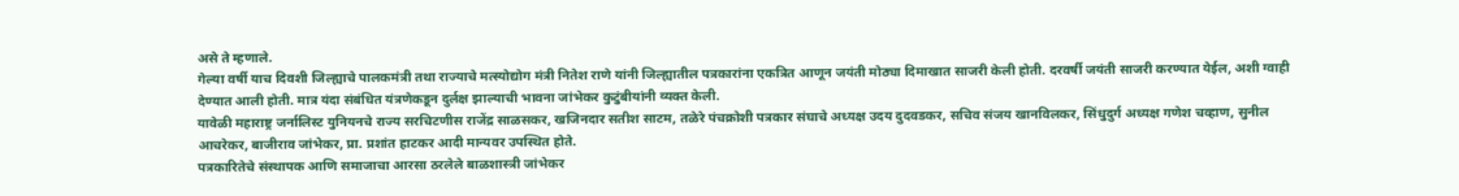असे ते म्हणाले.
गेल्या वर्षी याच दिवशी जिल्ह्याचे पालकमंत्री तथा राज्याचे मत्स्योद्योग मंत्री नितेश राणे यांनी जिल्ह्यातील पत्रकारांना एकत्रित आणून जयंती मोठ्या दिमाखात साजरी केली होती. दरवर्षी जयंती साजरी करण्यात येईल, अशी ग्वाही देण्यात आली होती. मात्र यंदा संबंधित यंत्रणेकडून दुर्लक्ष झाल्याची भावना जांभेकर कुटुंबीयांनी व्यक्त केली.
यावेळी महाराष्ट्र जर्नालिस्ट युनियनचे राज्य सरचिटणीस राजेंद्र साळसकर, खजिनदार सतीश साटम, तळेरे पंचक्रोशी पत्रकार संघाचे अध्यक्ष उदय दुदवडकर, सचिव संजय खानविलकर, सिंधुदुर्ग अध्यक्ष गणेश चव्हाण, सुनील आचरेकर, बाजीराव जांभेकर, प्रा. प्रशांत हाटकर आदी मान्यवर उपस्थित होते.
पत्रकारितेचे संस्थापक आणि समाजाचा आरसा ठरलेले बाळशास्त्री जांभेकर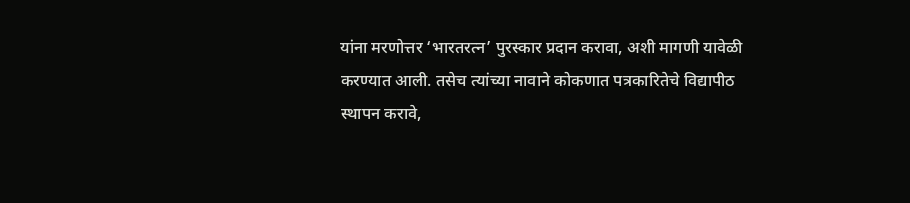यांना मरणोत्तर ‘भारतरत्न’ पुरस्कार प्रदान करावा, अशी मागणी यावेळी करण्यात आली. तसेच त्यांच्या नावाने कोकणात पत्रकारितेचे विद्यापीठ स्थापन करावे,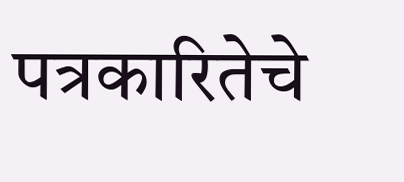पत्रकारितेचे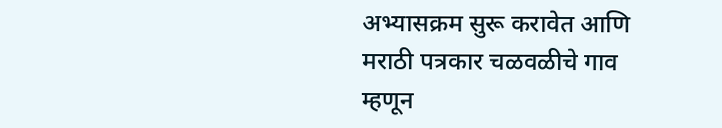अभ्यासक्रम सुरू करावेत आणि मराठी पत्रकार चळवळीचे गाव म्हणून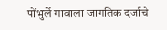पोंभुर्ले गावाला जागतिक दर्जाचे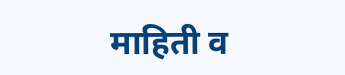माहिती व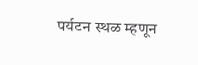पर्यटन स्थळ म्हणून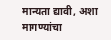मान्यता द्यावी, अशा मागण्यांचा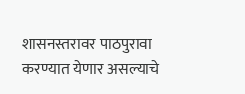शासनस्तरावर पाठपुरावा करण्यात येणार असल्याचे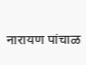नारायण पांचाळ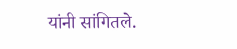यांनी सांगितले.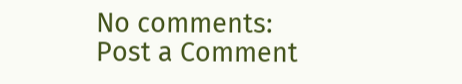No comments:
Post a Comment